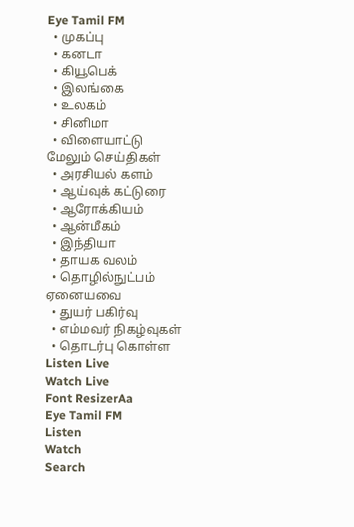Eye Tamil FM
  • முகப்பு
  • கனடா
  • கியூபெக்
  • இலங்கை
  • உலகம்
  • சினிமா
  • விளையாட்டு
மேலும் செய்திகள்
  • அரசியல் களம்
  • ஆய்வுக் கட்டுரை
  • ஆரோக்கியம்
  • ஆன்மீகம்
  • இந்தியா
  • தாயக வலம்
  • தொழில்நுட்பம்
ஏனையவை
  • துயர் பகிர்வு
  • எம்மவர் நிகழ்வுகள்
  • தொடர்பு கொள்ள
Listen Live
Watch Live
Font ResizerAa
Eye Tamil FM
Listen
Watch
Search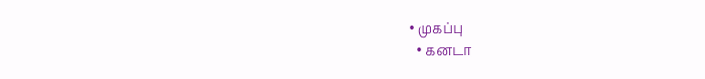• முகப்பு
  • கனடா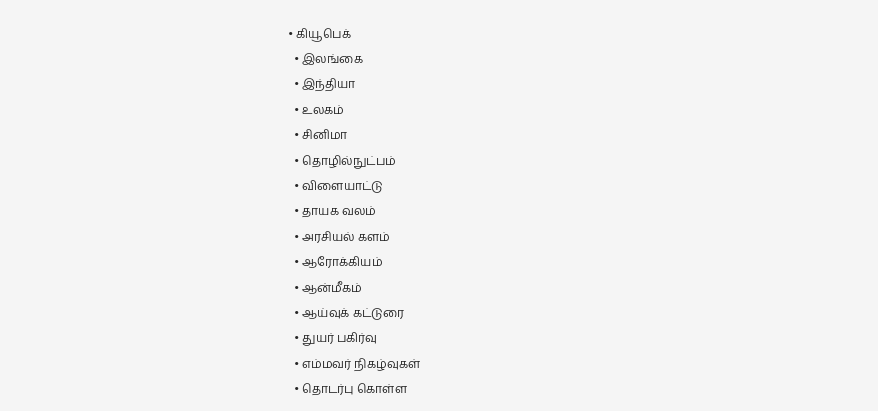• கியூபெக்
  • இலங்கை
  • இந்தியா
  • உலகம்
  • சினிமா
  • தொழில்நுட்பம்
  • விளையாட்டு
  • தாயக வலம்
  • அரசியல் களம்
  • ஆரோக்கியம்
  • ஆன்மீகம்
  • ஆய்வுக் கட்டுரை
  • துயர் பகிர்வு
  • எம்மவர் நிகழ்வுகள்
  • தொடர்பு கொள்ள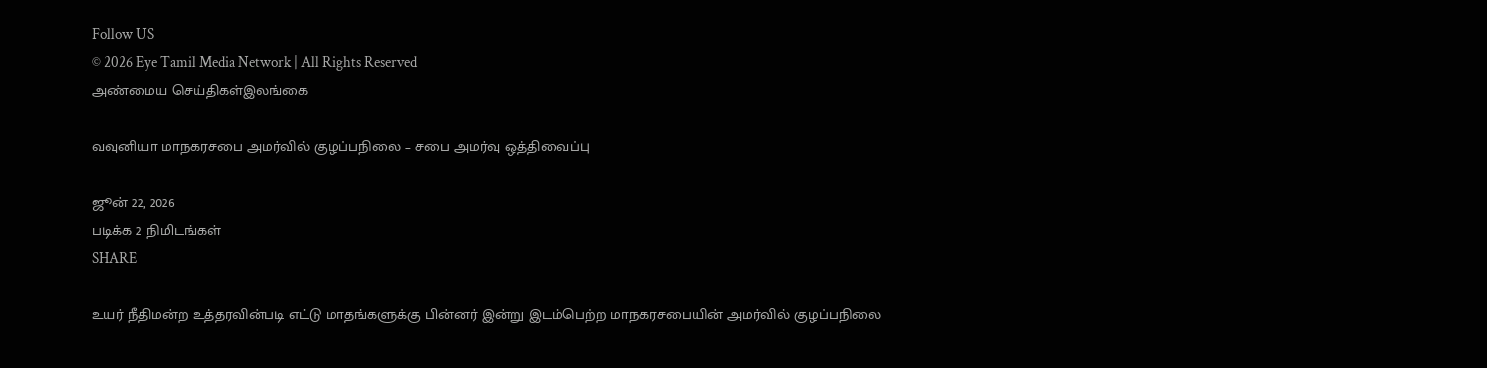Follow US
© 2026 Eye Tamil Media Network | All Rights Reserved
அண்மைய செய்திகள்இலங்கை

வவுனியா மாநகரசபை அமர்வில் குழப்பநிலை – சபை அமர்வு ஒத்திவைப்பு

ஜூன் 22, 2026
படிக்க 2 நிமிடங்கள்
SHARE

உயர் நீதிமன்ற உத்தரவின்படி எட்டு மாதங்களுக்கு பின்னர் இன்று இடம்பெற்ற மாநகரசபையின் அமர்வில் குழப்பநிலை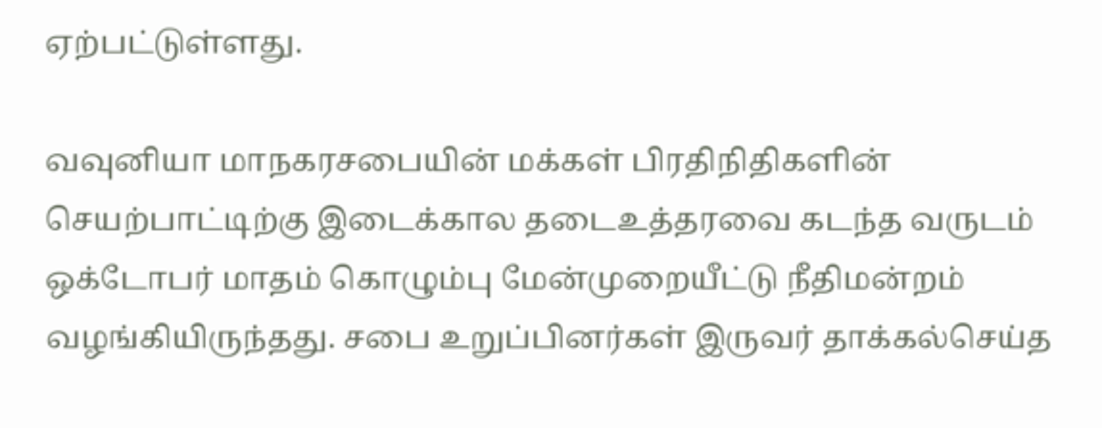ஏற்பட்டுள்ளது.

வவுனியா மாநகரசபையின் மக்கள் பிரதிநிதிகளின் செயற்பாட்டிற்கு இடைக்கால தடைஉத்தரவை கடந்த வருடம் ஒக்டோபர் மாதம் கொழும்பு மேன்முறையீட்டு நீதிமன்றம் வழங்கியிருந்தது. சபை உறுப்பினர்கள் இருவர் தாக்கல்செய்த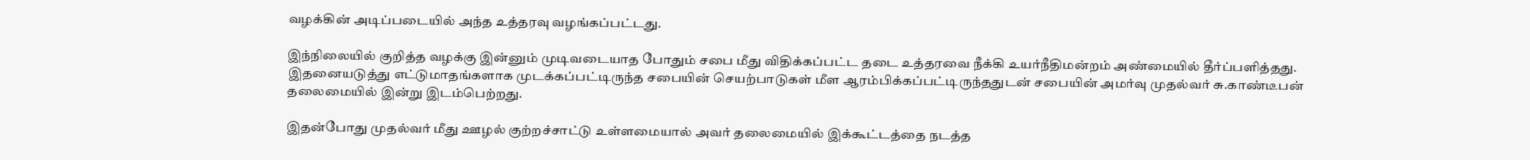வழக்கின் அடிப்படையில் அந்த உத்தரவு வழங்கப்பட்டது.

இந்நிலையில் குறித்த வழக்கு இன்னும் முடிவடையாத போதும் சபை மீது விதிக்கப்பட்ட தடை உத்தரவை நீக்கி உயர்நீதிமன்றம் அண்மையில் தீர்ப்பளித்தது. இதனையடுத்து எட்டுமாதங்களாக முடக்கப்பட்டிருந்த சபையின் செயற்பாடுகள் மீள ஆரம்பிக்கப்பட்டிருந்ததுடன் சபையின் அமர்வு முதல்வர் சு.காண்டீபன் தலைமையில் இன்று இடம்பெற்றது.

இதன்போது முதல்வர் மீது ஊழல் குற்றச்சாட்டு உள்ளமையால் அவர் தலைமையில் இக்கூட்டத்தை நடத்த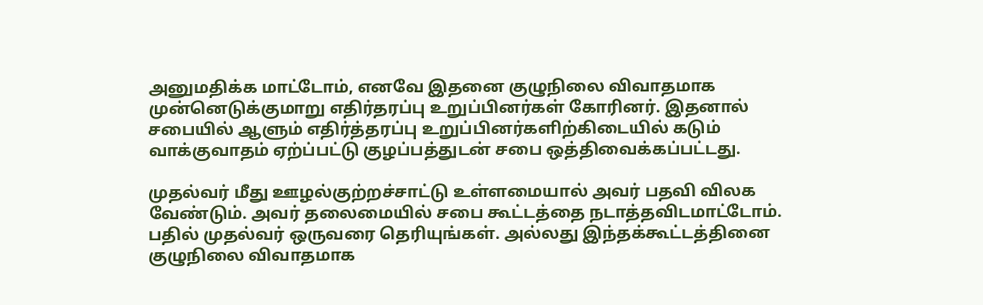அனுமதிக்க மாட்டோம், எனவே இதனை குழுநிலை விவாதமாக முன்னெடுக்குமாறு எதிர்தரப்பு உறுப்பினர்கள் கோரினர். இதனால் சபையில் ஆளும் எதிர்த்தரப்பு உறுப்பினர்களிற்கிடையில் கடும் வாக்குவாதம் ஏற்ப்பட்டு குழப்பத்துடன் சபை ஒத்திவைக்கப்பட்டது.

முதல்வர் மீது ஊழல்குற்றச்சாட்டு உள்ளமையால் அவர் பதவி விலக வேண்டும். அவர் தலைமையில் சபை கூட்டத்தை நடாத்தவிடமாட்டோம். பதில் முதல்வர் ஒருவரை தெரியுங்கள். அல்லது இந்தக்கூட்டத்தினை குழுநிலை விவாதமாக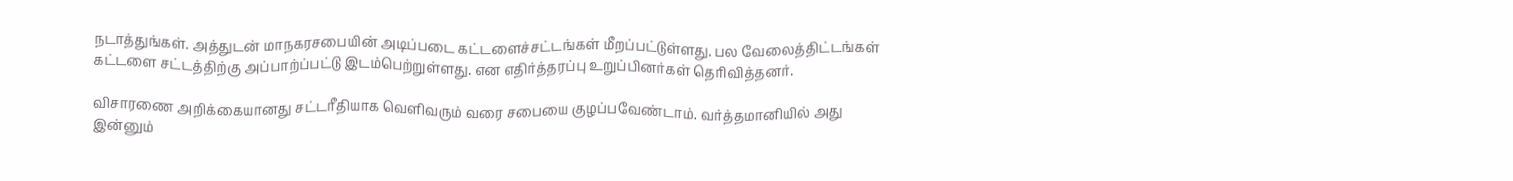நடாத்துங்கள். அத்துடன் மாநகரசபையின் அடிப்படை கட்டளைச்சட்டங்கள் மீறப்பட்டுள்ளது. பல வேலைத்திட்டங்கள் கட்டளை சட்டத்திற்கு அப்பாற்ப்பட்டு இடம்பெற்றுள்ளது. என எதிர்த்தரப்பு உறுப்பினர்கள் தெரிவித்தனர்.

விசாரணை அறிக்கையானது சட்டரீதியாக வெளிவரும் வரை சபையை குழப்பவேண்டாம். வர்த்தமானியில் அது இன்னும்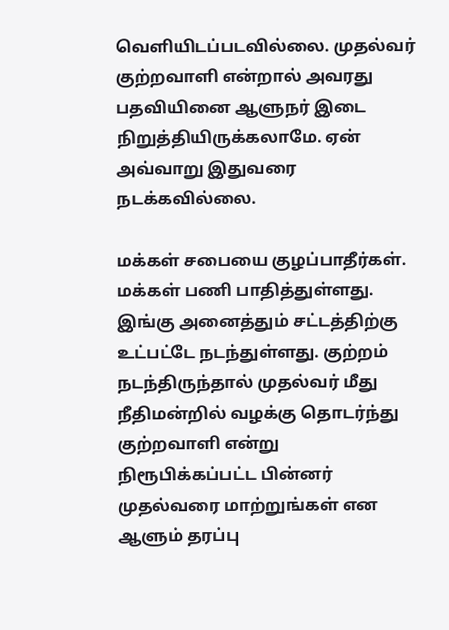வெளியிடப்படவில்லை. முதல்வர் குற்றவாளி என்றால் அவரது பதவியினை ஆளுநர் இடை நிறுத்தியிருக்கலாமே. ஏன் அவ்வாறு இதுவரை நடக்கவில்லை.

மக்கள் சபையை குழப்பாதீர்கள். மக்கள் பணி பாதித்துள்ளது. இங்கு அனைத்தும் சட்டத்திற்கு உட்பட்டே நடந்துள்ளது. குற்றம் நடந்திருந்தால் முதல்வர் மீது நீதிமன்றில் வழக்கு தொடர்ந்து குற்றவாளி என்று நிரூபிக்கப்பட்ட பின்னர் முதல்வரை மாற்றுங்கள் என ஆளும் தரப்பு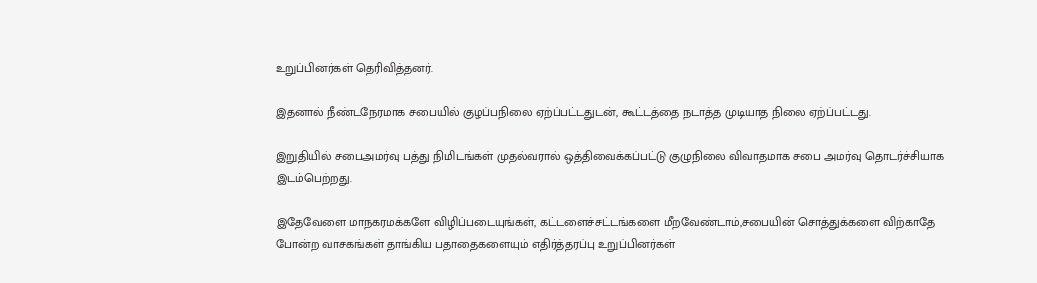உறுப்பினர்கள் தெரிவித்தனர்.

இதனால் நீண்டநேரமாக சபையில் குழப்பநிலை ஏற்ப்பட்டதுடன், கூட்டத்தை நடாத்த முடியாத நிலை ஏற்ப்பட்டது.

இறுதியில் சபைஅமர்வு பத்து நிமிடங்கள் முதல்வரால் ஒத்திவைக்கப்பட்டு குழுநிலை விவாதமாக சபை அமர்வு தொடர்ச்சியாக இடம்பெற்றது.

இதேவேளை மாநகரமக்களே விழிப்படையுங்கள், கட்டளைச்சட்டங்களை மீறவேண்டாம்,சபையின் சொத்துக்களை விற்காதே போன்ற வாசகங்கள் தாங்கிய பதாதைகளையும் எதிர்த்தரப்பு உறுப்பினர்கள்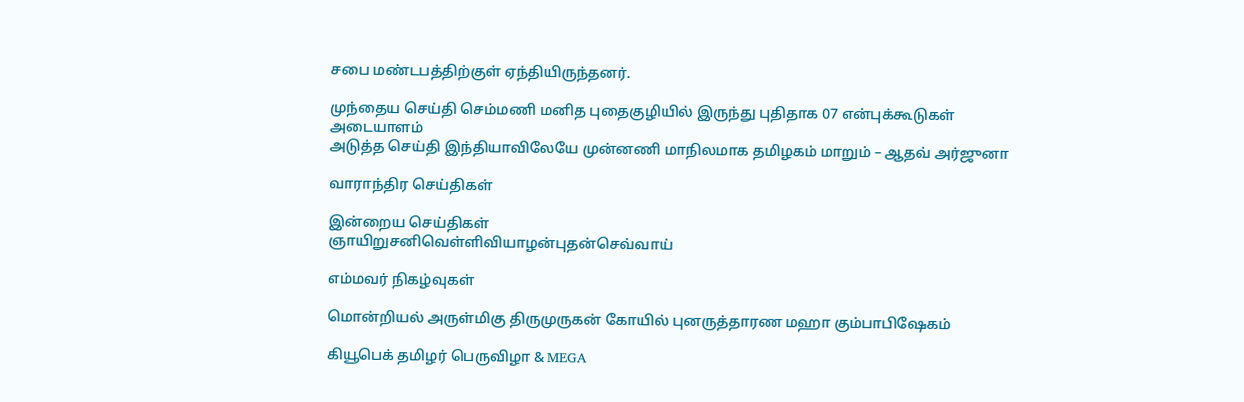சபை மண்டபத்திற்குள் ஏந்தியிருந்தனர்.

முந்தைய செய்தி செம்மணி மனித புதைகுழியில் இருந்து புதிதாக 07 என்புக்கூடுகள் அடையாளம்
அடுத்த செய்தி இந்தியாவிலேயே முன்னணி மாநிலமாக தமிழகம் மாறும் – ஆதவ் அர்ஜுனா

வாராந்திர செய்திகள்

இன்றைய செய்திகள்
ஞாயிறுசனிவெள்ளிவியாழன்புதன்செவ்வாய்

எம்மவர் நிகழ்வுகள்

மொன்றியல் அருள்மிகு திருமுருகன் கோயில் புனருத்தாரண மஹா கும்பாபிஷேகம்

கியூபெக் தமிழர் பெருவிழா & MEGA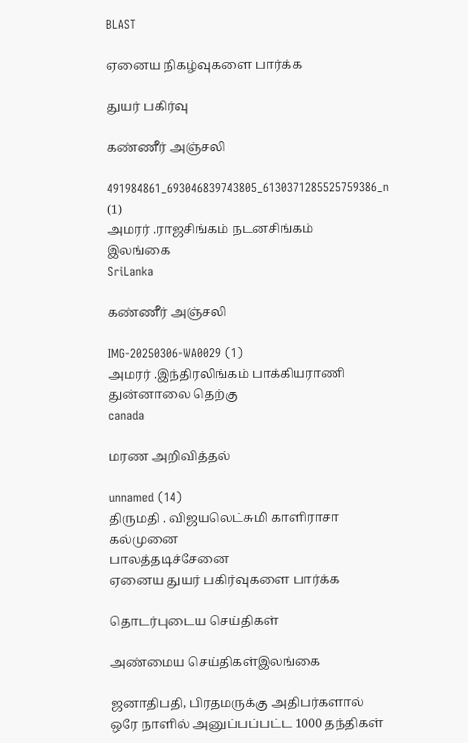BLAST

ஏனைய நிகழ்வுகளை பார்க்க

துயர் பகிர்வு

கண்ணீர் அஞ்சலி

491984861_693046839743805_6130371285525759386_n (1)
அமரர் .ராஜசிங்கம் நடனசிங்கம்
இலங்கை
SriLanka

கண்ணீர் அஞ்சலி

IMG-20250306-WA0029 (1)
அமரர் .இந்திரலிங்கம் பாக்கியராணி
துன்னாலை தெற்கு
canada

மரண அறிவித்தல்

unnamed (14)
திருமதி . விஜயலெட்சுமி காளிராசா
கல்முனை
பாலத்தடிச்சேனை
ஏனைய துயர் பகிர்வுகளை பார்க்க

தொடர்புடைய செய்திகள்

அண்மைய செய்திகள்இலங்கை

ஜனாதிபதி, பிரதமருக்கு அதிபர்களால் ஒரே நாளில் அனுப்பப்பட்ட 1000 தந்திகள்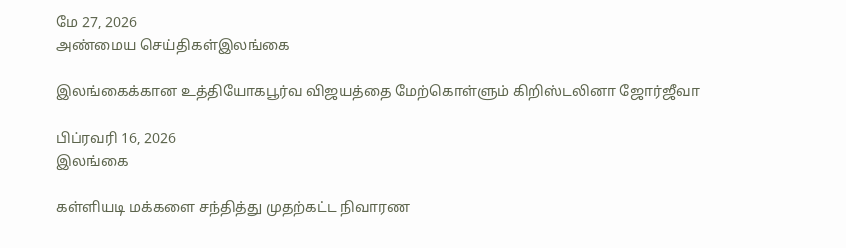மே 27, 2026
அண்மைய செய்திகள்இலங்கை

இலங்கைக்கான உத்தியோகபூர்வ விஜயத்தை மேற்கொள்ளும் கிறிஸ்டலினா ஜோர்ஜீவா

பிப்ரவரி 16, 2026
இலங்கை

கள்ளியடி மக்களை சந்தித்து முதற்கட்ட நிவாரண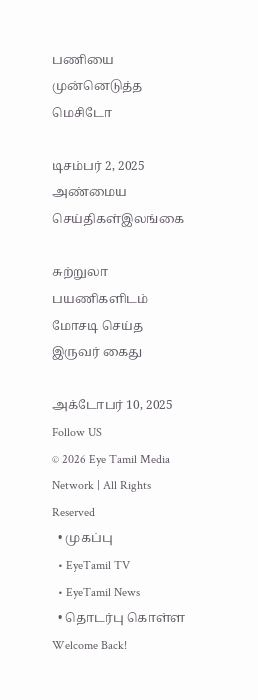பணியை முன்னெடுத்த மெசிடோ

டிசம்பர் 2, 2025
அண்மைய செய்திகள்இலங்கை

சுற்றுலா பயணிகளிடம் மோசடி செய்த இருவர் கைது

அக்டோபர் 10, 2025
Follow US
© 2026 Eye Tamil Media Network | All Rights Reserved
  • முகப்பு
  • EyeTamil TV
  • EyeTamil News
  • தொடர்பு கொள்ள
Welcome Back!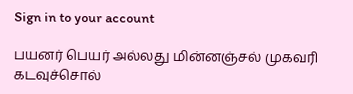Sign in to your account

பயனர் பெயர் அல்லது மின்னஞ்சல் முகவரி
கடவுச்சொல்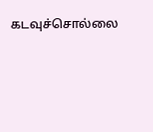கடவுச்சொல்லை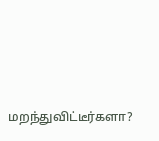மறந்துவிட்டீர்களா?